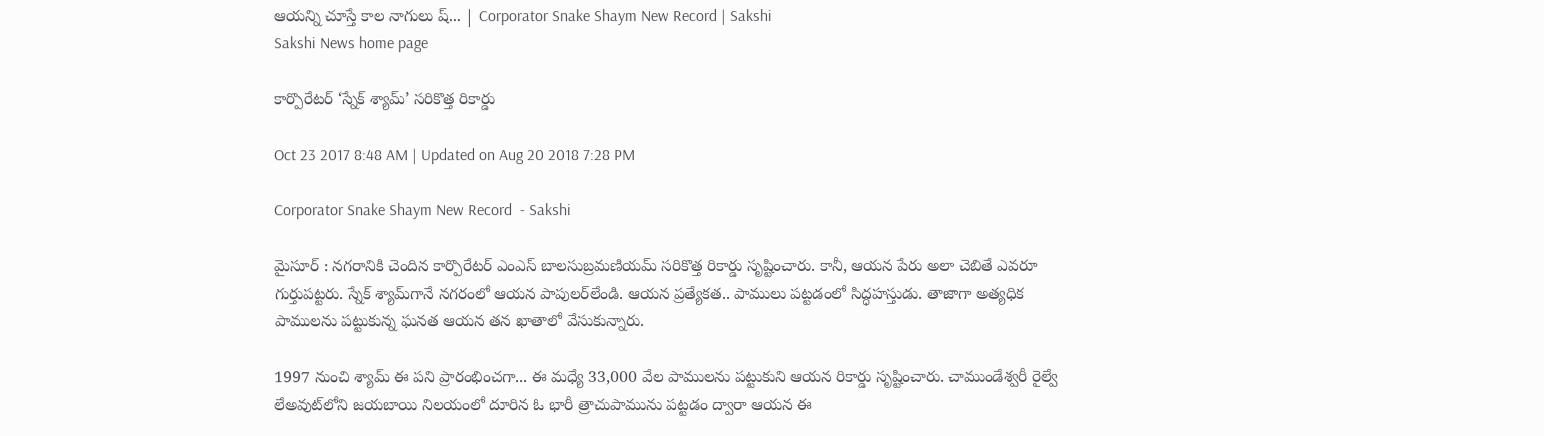ఆయన్ని చూస్తే కాల నాగులు ష్‌... | Corporator Snake Shaym New Record | Sakshi
Sakshi News home page

కార్పొరేటర్ ‘స్నేక్‌ శ్యామ్‌’ సరికొత్త రికార్డు

Oct 23 2017 8:48 AM | Updated on Aug 20 2018 7:28 PM

Corporator Snake Shaym New Record  - Sakshi

మైసూర్‌ : నగరానికి చెందిన కార్పొరేటర్‌ ఎంఎస్‌ బాలసుబ్రమణియమ్‌ సరికొత్త రికార్డు సృష్టించారు. కానీ, ఆయన పేరు అలా చెబితే ఎవరూ గుర్తుపట్టరు. స్నేక్‌ శ్యామ్‌గానే నగరంలో ఆయన పాపులర్‌లేండి. ఆయన ప్రత్యేకత.. పాములు పట్టడంలో సిద్ధహస్తుడు. తాజాగా అత్యధిక పాములను పట్టుకున్న ఘనత ఆయన తన ఖాతాలో వేసుకున్నారు.

1997 నుంచి శ్యామ్‌ ఈ పని ప్రారంభించగా... ఈ మధ్యే 33,000 వేల పాములను పట్టుకుని ఆయన రికార్డు సృష్టించారు. చాముండేశ్వరీ రైల్వే లేఅవుట్‌లోని జయబాయి నిలయంలో దూరిన ఓ భారీ త్రాచుపామును పట్టడం ద్వారా ఆయన ఈ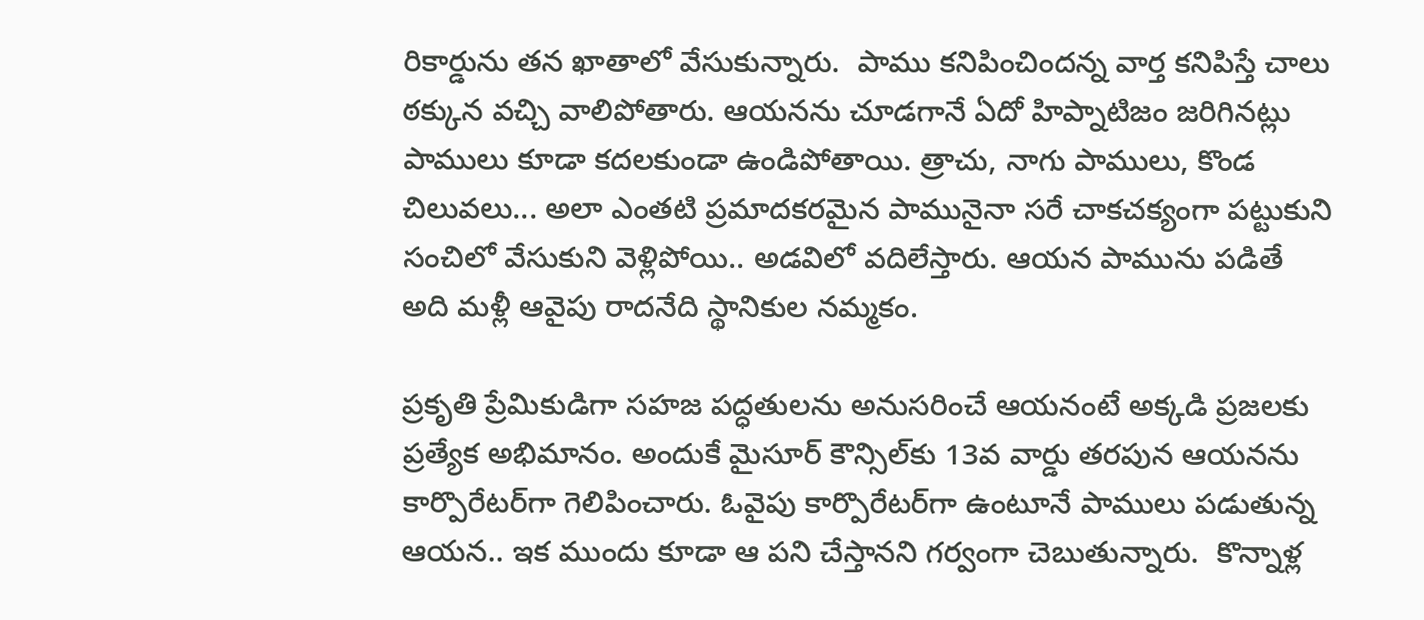రికార్డును తన ఖాతాలో వేసుకున్నారు.  పాము కనిపించిందన్న వార్త కనిపిస్తే చాలు ఠక్కున వచ్చి వాలిపోతారు. ఆయనను చూడగానే ఏదో హిప్నాటిజం జరిగినట్లు పాములు కూడా కదలకుండా ఉండిపోతాయి. త్రాచు, నాగు పాములు, కొండ చిలువలు... అలా ఎంతటి ప్రమాదకరమైన పామునైనా సరే చాకచక్యంగా పట్టుకుని సంచిలో వేసుకుని వెళ్లిపోయి.. అడవిలో వదిలేస్తారు. ఆయన పామును పడితే అది మళ్లీ ఆవైపు రాదనేది స్థానికుల నమ్మకం.

ప్రకృతి ప్రేమికుడిగా సహజ పద్ధతులను అనుసరించే ఆయనంటే అక్కడి ప్రజలకు ప్రత్యేక అభిమానం. అందుకే మైసూర్‌ కౌన్సిల్‌కు 13వ వార్డు తరపున ఆయనను కార్పొరేటర్‌గా గెలిపించారు. ఓవైపు కార్పొరేటర్‌గా ఉంటూనే పాములు పడుతున్న ఆయన.. ఇక ముందు కూడా ఆ పని చేస్తానని గర్వంగా చెబుతున్నారు.  కొన్నాళ్ల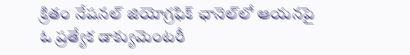క్రితం నేషనల్‌ జియోగ్రఫిక్‌ ఛానెల్‌లో ఆయనపై ఓ ప్రత్యేక డాక్యుమెంటరీ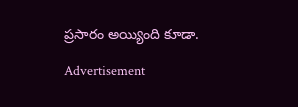ప్రసారం అయ్యింది కూడా.

Advertisement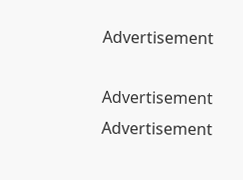Advertisement

Advertisement
Advertisement